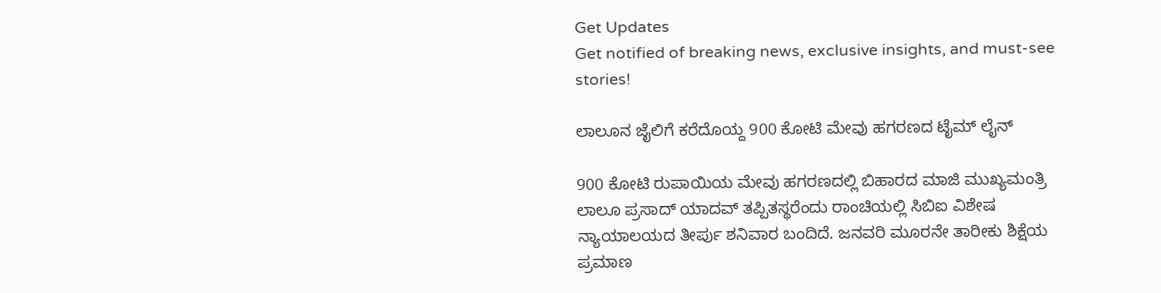Get Updates
Get notified of breaking news, exclusive insights, and must-see stories!

ಲಾಲೂನ ಜೈಲಿಗೆ ಕರೆದೊಯ್ದ 900 ಕೋಟಿ ಮೇವು ಹಗರಣದ ಟೈಮ್ ಲೈನ್

900 ಕೋಟಿ ರುಪಾಯಿಯ ಮೇವು ಹಗರಣದಲ್ಲಿ ಬಿಹಾರದ ಮಾಜಿ ಮುಖ್ಯಮಂತ್ರಿ ಲಾಲೂ ಪ್ರಸಾದ್ ಯಾದವ್ ತಪ್ಪಿತಸ್ಥರೆಂದು ರಾಂಚಿಯಲ್ಲಿ ಸಿಬಿಐ ವಿಶೇಷ ನ್ಯಾಯಾಲಯದ ತೀರ್ಪು ಶನಿವಾರ ಬಂದಿದೆ. ಜನವರಿ ಮೂರನೇ ತಾರೀಕು ಶಿಕ್ಷೆಯ ಪ್ರಮಾಣ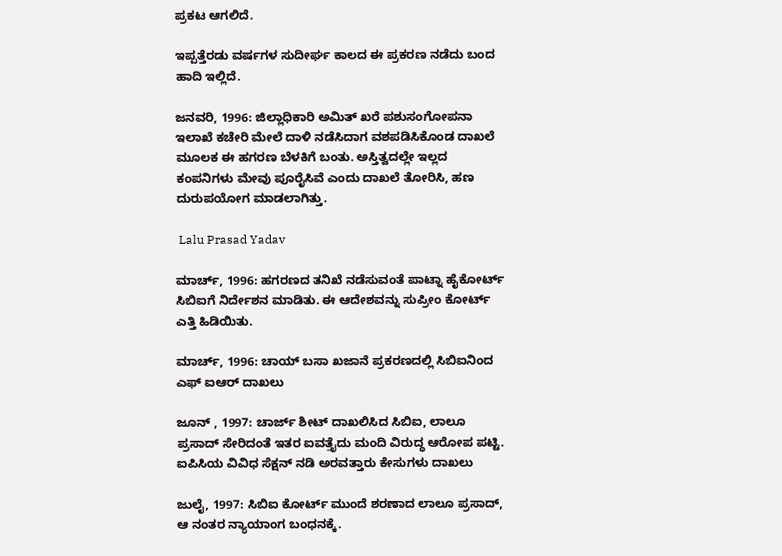ಪ್ರಕಟ ಆಗಲಿದೆ.

ಇಪ್ಪತ್ತೆರಡು ವರ್ಷಗಳ ಸುದೀರ್ಘ ಕಾಲದ ಈ ಪ್ರಕರಣ ನಡೆದು ಬಂದ ಹಾದಿ ಇಲ್ಲಿದೆ.

ಜನವರಿ, 1996: ಜಿಲ್ಲಾಧಿಕಾರಿ ಅಮಿತ್ ಖರೆ ಪಶುಸಂಗೋಪನಾ ಇಲಾಖೆ ಕಚೇರಿ ಮೇಲೆ ದಾಳಿ ನಡೆಸಿದಾಗ ವಶಪಡಿಸಿಕೊಂಡ ದಾಖಲೆ ಮೂಲಕ ಈ ಹಗರಣ ಬೆಳಕಿಗೆ ಬಂತು. ಅಸ್ತಿತ್ವದಲ್ಲೇ ಇಲ್ಲದ ಕಂಪನಿಗಳು ಮೇವು ಪೂರೈಸಿವೆ ಎಂದು ದಾಖಲೆ ತೋರಿಸಿ, ಹಣ ದುರುಪಯೋಗ ಮಾಡಲಾಗಿತ್ತು.

 Lalu Prasad Yadav

ಮಾರ್ಚ್, 1996: ಹಗರಣದ ತನಿಖೆ ನಡೆಸುವಂತೆ ಪಾಟ್ನಾ ಹೈಕೋರ್ಟ್ ಸಿಬಿಐಗೆ ನಿರ್ದೇಶನ ಮಾಡಿತು. ಈ ಆದೇಶವನ್ನು ಸುಪ್ರೀಂ ಕೋರ್ಟ್ ಎತ್ತಿ ಹಿಡಿಯಿತು.

ಮಾರ್ಚ್, 1996: ಚಾಯ್ ಬಸಾ ಖಜಾನೆ ಪ್ರಕರಣದಲ್ಲಿ ಸಿಬಿಐನಿಂದ ಎಫ್ ಐಆರ್ ದಾಖಲು

ಜೂನ್ , 1997: ಚಾರ್ಜ್ ಶೀಟ್ ದಾಖಲಿಸಿದ ಸಿಬಿಐ, ಲಾಲೂ ಪ್ರಸಾದ್ ಸೇರಿದಂತೆ ಇತರ ಐವತ್ತೈದು ಮಂದಿ ವಿರುದ್ಧ ಆರೋಪ ಪಟ್ಟಿ. ಐಪಿಸಿಯ ವಿವಿಧ ಸೆಕ್ಷನ್ ನಡಿ ಅರವತ್ತಾರು ಕೇಸುಗಳು ದಾಖಲು

ಜುಲೈ, 1997: ಸಿಬಿಐ ಕೋರ್ಟ್ ಮುಂದೆ ಶರಣಾದ ಲಾಲೂ ಪ್ರಸಾದ್, ಆ ನಂತರ ನ್ಯಾಯಾಂಗ ಬಂಧನಕ್ಕೆ.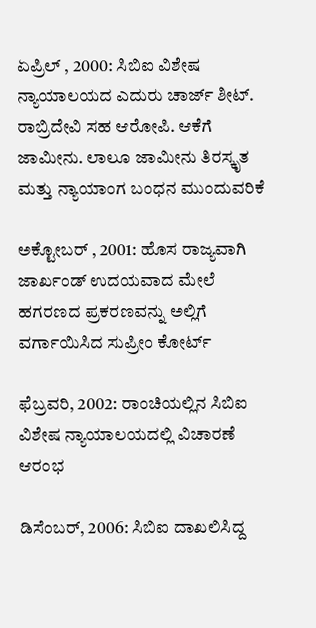ಏಪ್ರಿಲ್ , 2000: ಸಿಬಿಐ ವಿಶೇಷ ನ್ಯಾಯಾಲಯದ ಎದುರು ಚಾರ್ಜ್ ಶೀಟ್. ರಾಬ್ರಿದೇವಿ ಸಹ ಆರೋಪಿ. ಆಕೆಗೆ ಜಾಮೀನು. ಲಾಲೂ ಜಾಮೀನು ತಿರಸ್ಕೃತ ಮತ್ತು ನ್ಯಾಯಾಂಗ ಬಂಧನ ಮುಂದುವರಿಕೆ

ಅಕ್ಟೋಬರ್ , 2001: ಹೊಸ ರಾಜ್ಯವಾಗಿ ಜಾರ್ಖಂಡ್ ಉದಯವಾದ ಮೇಲೆ ಹಗರಣದ ಪ್ರಕರಣವನ್ನು ಅಲ್ಲಿಗೆ ವರ್ಗಾಯಿಸಿದ ಸುಪ್ರೀಂ ಕೋರ್ಟ್

ಫೆಬ್ರವರಿ, 2002: ರಾಂಚಿಯಲ್ಲಿನ ಸಿಬಿಐ ವಿಶೇಷ ನ್ಯಾಯಾಲಯದಲ್ಲಿ ವಿಚಾರಣೆ ಆರಂಭ

ಡಿಸೆಂಬರ್, 2006: ಸಿಬಿಐ ದಾಖಲಿಸಿದ್ದ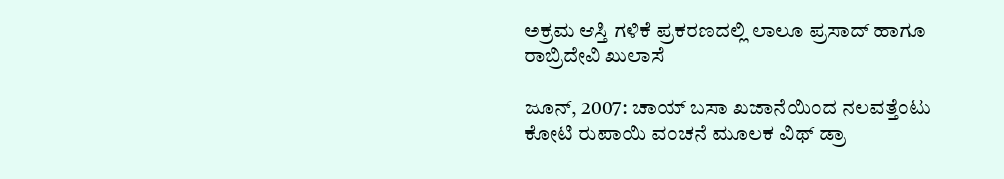ಅಕ್ರಮ ಆಸ್ತಿ ಗಳಿಕೆ ಪ್ರಕರಣದಲ್ಲಿ ಲಾಲೂ ಪ್ರಸಾದ್ ಹಾಗೂ ರಾಬ್ರಿದೇವಿ ಖುಲಾಸೆ

ಜೂನ್, 2007: ಚಾಯ್ ಬಸಾ ಖಜಾನೆಯಿಂದ ನಲವತ್ತೆಂಟು ಕೋಟಿ ರುಪಾಯಿ ವಂಚನೆ ಮೂಲಕ ವಿಥ್ ಡ್ರಾ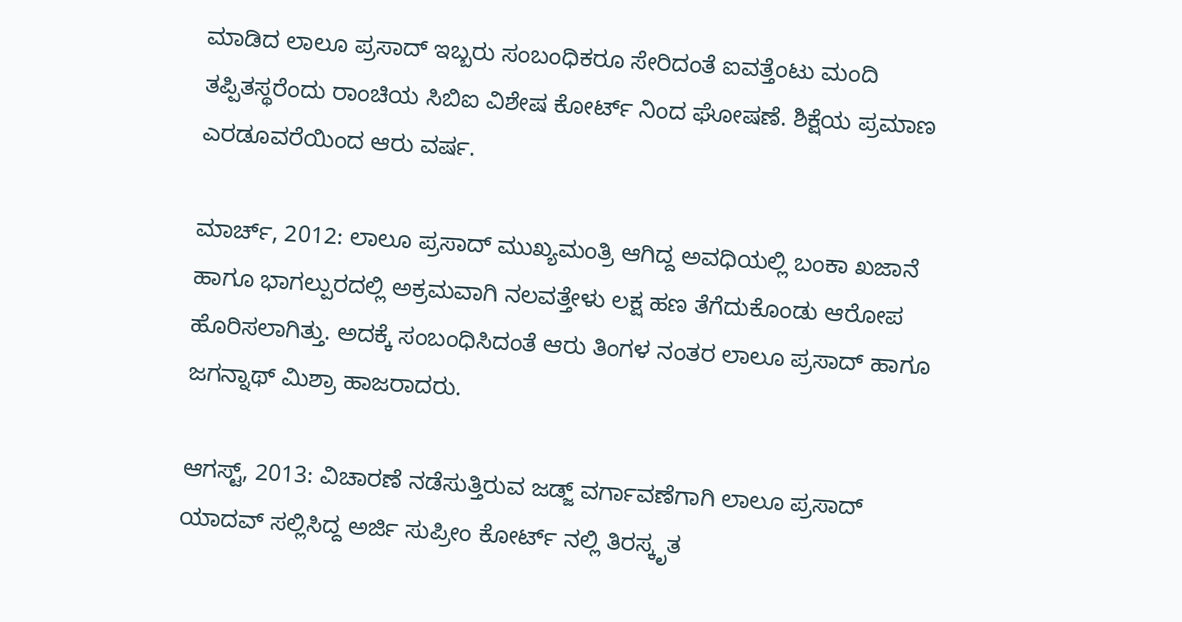ಮಾಡಿದ ಲಾಲೂ ಪ್ರಸಾದ್ ಇಬ್ಬರು ಸಂಬಂಧಿಕರೂ ಸೇರಿದಂತೆ ಐವತ್ತೆಂಟು ಮಂದಿ ತಪ್ಪಿತಸ್ಥರೆಂದು ರಾಂಚಿಯ ಸಿಬಿಐ ವಿಶೇಷ ಕೋರ್ಟ್ ನಿಂದ ಘೋಷಣೆ. ಶಿಕ್ಷೆಯ ಪ್ರಮಾಣ ಎರಡೂವರೆಯಿಂದ ಆರು ವರ್ಷ.

ಮಾರ್ಚ್, 2012: ಲಾಲೂ ಪ್ರಸಾದ್ ಮುಖ್ಯಮಂತ್ರಿ ಆಗಿದ್ದ ಅವಧಿಯಲ್ಲಿ ಬಂಕಾ ಖಜಾನೆ ಹಾಗೂ ಭಾಗಲ್ಪುರದಲ್ಲಿ ಅಕ್ರಮವಾಗಿ ನಲವತ್ತೇಳು ಲಕ್ಷ ಹಣ ತೆಗೆದುಕೊಂಡು ಆರೋಪ ಹೊರಿಸಲಾಗಿತ್ತು. ಅದಕ್ಕೆ ಸಂಬಂಧಿಸಿದಂತೆ ಆರು ತಿಂಗಳ ನಂತರ ಲಾಲೂ ಪ್ರಸಾದ್ ಹಾಗೂ ಜಗನ್ನಾಥ್ ಮಿಶ್ರಾ ಹಾಜರಾದರು.

ಆಗಸ್ಟ್, 2013: ವಿಚಾರಣೆ ನಡೆಸುತ್ತಿರುವ ಜಡ್ಜ್ ವರ್ಗಾವಣೆಗಾಗಿ ಲಾಲೂ ಪ್ರಸಾದ್ ಯಾದವ್ ಸಲ್ಲಿಸಿದ್ದ ಅರ್ಜಿ ಸುಪ್ರೀಂ ಕೋರ್ಟ್ ನಲ್ಲಿ ತಿರಸ್ಕೃತ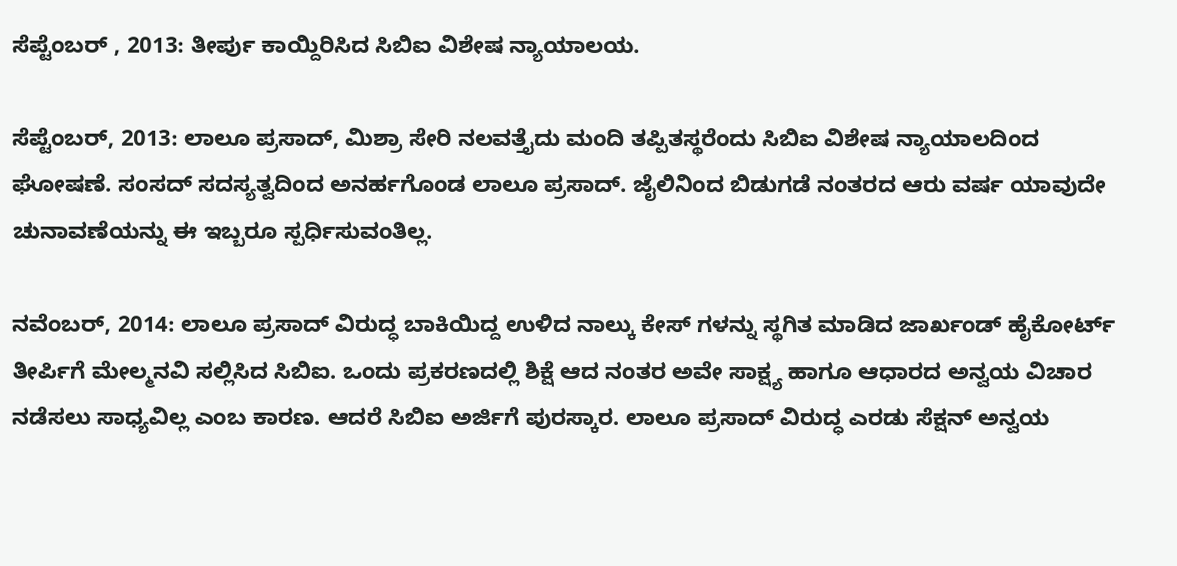ಸೆಪ್ಟೆಂಬರ್ , 2013: ತೀರ್ಪು ಕಾಯ್ದಿರಿಸಿದ ಸಿಬಿಐ ವಿಶೇಷ ನ್ಯಾಯಾಲಯ.

ಸೆಪ್ಟೆಂಬರ್, 2013: ಲಾಲೂ ಪ್ರಸಾದ್, ಮಿಶ್ರಾ ಸೇರಿ ನಲವತ್ತೈದು ಮಂದಿ ತಪ್ಪಿತಸ್ಥರೆಂದು ಸಿಬಿಐ ವಿಶೇಷ ನ್ಯಾಯಾಲದಿಂದ ಘೋಷಣೆ. ಸಂಸದ್ ಸದಸ್ಯತ್ವದಿಂದ ಅನರ್ಹಗೊಂಡ ಲಾಲೂ ಪ್ರಸಾದ್. ಜೈಲಿನಿಂದ ಬಿಡುಗಡೆ ನಂತರದ ಆರು ವರ್ಷ ಯಾವುದೇ ಚುನಾವಣೆಯನ್ನು ಈ ಇಬ್ಬರೂ ಸ್ಪರ್ಧಿಸುವಂತಿಲ್ಲ.

ನವೆಂಬರ್, 2014: ಲಾಲೂ ಪ್ರಸಾದ್ ವಿರುದ್ಧ ಬಾಕಿಯಿದ್ದ ಉಳಿದ ನಾಲ್ಕು ಕೇಸ್ ಗಳನ್ನು ಸ್ಥಗಿತ ಮಾಡಿದ ಜಾರ್ಖಂಡ್ ಹೈಕೋರ್ಟ್ ತೀರ್ಪಿಗೆ ಮೇಲ್ಮನವಿ ಸಲ್ಲಿಸಿದ ಸಿಬಿಐ. ಒಂದು ಪ್ರಕರಣದಲ್ಲಿ ಶಿಕ್ಷೆ ಆದ ನಂತರ ಅವೇ ಸಾಕ್ಷ್ಯ ಹಾಗೂ ಆಧಾರದ ಅನ್ವಯ ವಿಚಾರ ನಡೆಸಲು ಸಾಧ್ಯವಿಲ್ಲ ಎಂಬ ಕಾರಣ. ಆದರೆ ಸಿಬಿಐ ಅರ್ಜಿಗೆ ಪುರಸ್ಕಾರ. ಲಾಲೂ ಪ್ರಸಾದ್ ವಿರುದ್ಧ ಎರಡು ಸೆಕ್ಷನ್ ಅನ್ವಯ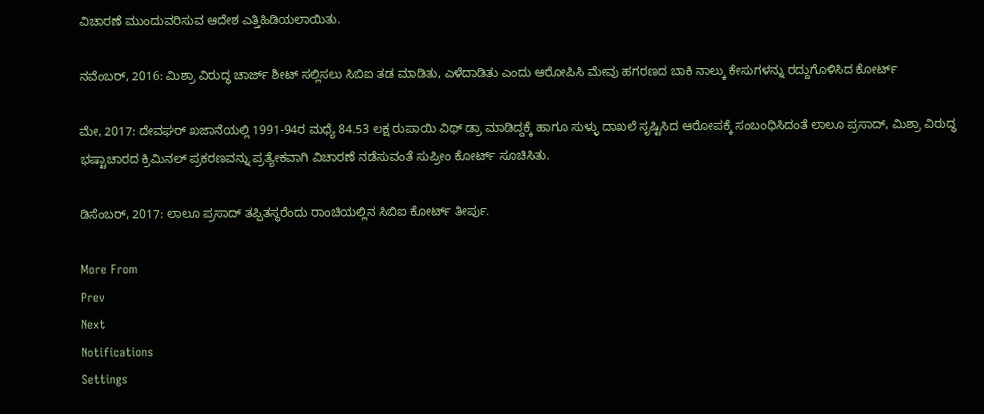ವಿಚಾರಣೆ ಮುಂದುವರಿಸುವ ಆದೇಶ ಎತ್ತಿಹಿಡಿಯಲಾಯಿತು.

ನವೆಂಬರ್, 2016: ಮಿಶ್ರಾ ವಿರುದ್ಧ ಚಾರ್ಜ್ ಶೀಟ್ ಸಲ್ಲಿಸಲು ಸಿಬಿಐ ತಡ ಮಾಡಿತು, ಎಳೆದಾಡಿತು ಎಂದು ಆರೋಪಿಸಿ ಮೇವು ಹಗರಣದ ಬಾಕಿ ನಾಲ್ಕು ಕೇಸುಗಳನ್ನು ರದ್ದುಗೊಳಿಸಿದ ಕೋರ್ಟ್

ಮೇ, 2017: ದೇವಘರ್ ಖಜಾನೆಯಲ್ಲಿ 1991-94ರ ಮಧ್ಯೆ 84.53 ಲಕ್ಷ ರುಪಾಯಿ ವಿಥ್ ಡ್ರಾ ಮಾಡಿದ್ದಕ್ಕೆ ಹಾಗೂ ಸುಳ್ಳು ದಾಖಲೆ ಸೃಷ್ಟಿಸಿದ ಆರೋಪಕ್ಕೆ ಸಂಬಂಧಿಸಿದಂತೆ ಲಾಲೂ ಪ್ರಸಾದ್, ಮಿಶ್ರಾ ವಿರುದ್ಧ ಭಷ್ಟಾಚಾರದ ಕ್ರಿಮಿನಲ್ ಪ್ರಕರಣವನ್ನು ಪ್ರತ್ಯೇಕವಾಗಿ ವಿಚಾರಣೆ ನಡೆಸುವಂತೆ ಸುಪ್ರೀಂ ಕೋರ್ಟ್ ಸೂಚಿಸಿತು.

ಡಿಸೆಂಬರ್, 2017: ಲಾಲೂ ಪ್ರಸಾದ್ ತಪ್ಪಿತಸ್ಥರೆಂದು ರಾಂಚಿಯಲ್ಲಿನ ಸಿಬಿಐ ಕೋರ್ಟ್ ತೀರ್ಪು.

More From
Prev
Next
Notifications
Settings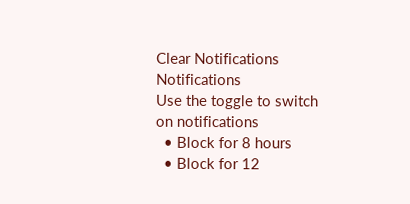Clear Notifications
Notifications
Use the toggle to switch on notifications
  • Block for 8 hours
  • Block for 12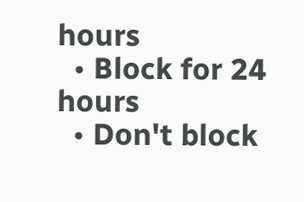hours
  • Block for 24 hours
  • Don't block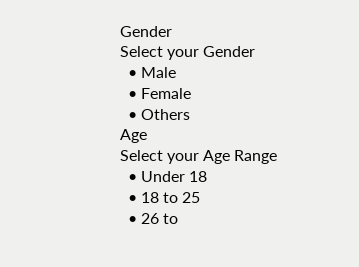Gender
Select your Gender
  • Male
  • Female
  • Others
Age
Select your Age Range
  • Under 18
  • 18 to 25
  • 26 to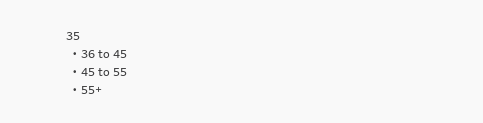35
  • 36 to 45
  • 45 to 55
  • 55+